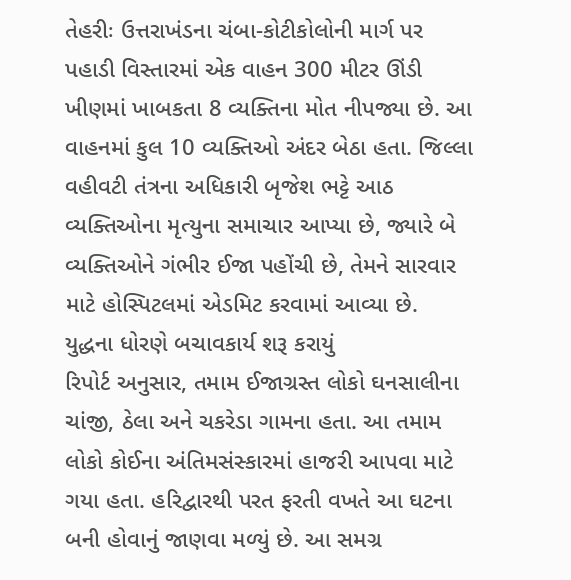તેહરીઃ ઉત્તરાખંડના ચંબા-કોટીકોલોની માર્ગ પર પહાડી વિસ્તારમાં એક વાહન 300 મીટર ઊંડી ખીણમાં ખાબકતા 8 વ્યક્તિના મોત નીપજ્યા છે. આ વાહનમાં કુલ 10 વ્યક્તિઓ અંદર બેઠા હતા. જિલ્લા વહીવટી તંત્રના અધિકારી બૃજેશ ભટ્ટે આઠ વ્યક્તિઓના મૃત્યુના સમાચાર આપ્યા છે, જ્યારે બે વ્યક્તિઓને ગંભીર ઈજા પહોંચી છે, તેમને સારવાર માટે હોસ્પિટલમાં એડમિટ કરવામાં આવ્યા છે.
યુદ્ધના ધોરણે બચાવકાર્ય શરૂ કરાયું
રિપોર્ટ અનુસાર, તમામ ઈજાગ્રસ્ત લોકો ઘનસાલીના ચાંજી, ઠેલા અને ચકરેડા ગામના હતા. આ તમામ લોકો કોઈના અંતિમસંસ્કારમાં હાજરી આપવા માટે ગયા હતા. હરિદ્વારથી પરત ફરતી વખતે આ ઘટના બની હોવાનું જાણવા મળ્યું છે. આ સમગ્ર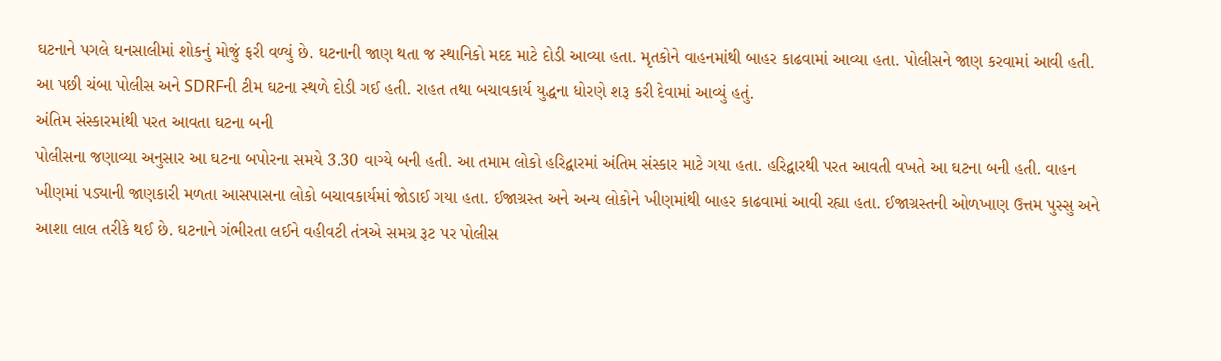ઘટનાને પગલે ઘનસાલીમાં શોકનું મોજું ફરી વળ્યું છે. ઘટનાની જાણ થતા જ સ્થાનિકો મદદ માટે દોડી આવ્યા હતા. મૃતકોને વાહનમાંથી બાહર કાઢવામાં આવ્યા હતા. પોલીસને જાણ કરવામાં આવી હતી. આ પછી ચંબા પોલીસ અને SDRFની ટીમ ઘટના સ્થળે દોડી ગઈ હતી. રાહત તથા બચાવકાર્ય યુદ્ધના ધોરણે શરૂ કરી દેવામાં આવ્યું હતું.
અંતિમ સંસ્કારમાંથી પરત આવતા ઘટના બની
પોલીસના જણાવ્યા અનુસાર આ ઘટના બપોરના સમયે 3.30 વાગ્યે બની હતી. આ તમામ લોકો હરિદ્વારમાં અંતિમ સંસ્કાર માટે ગયા હતા. હરિદ્વારથી પરત આવતી વખતે આ ઘટના બની હતી. વાહન ખીણમાં પડ્યાની જાણકારી મળતા આસપાસના લોકો બચાવકાર્યમાં જોડાઈ ગયા હતા. ઈજાગ્રસ્ત અને અન્ય લોકોને ખીણમાંથી બાહર કાઢવામાં આવી રહ્યા હતા. ઈજાગ્રસ્તની ઓળખાણ ઉત્તમ પુસ્સુ અને આશા લાલ તરીકે થઈ છે. ઘટનાને ગંભીરતા લઈને વહીવટી તંત્રએ સમગ્ર રૂટ પર પોલીસ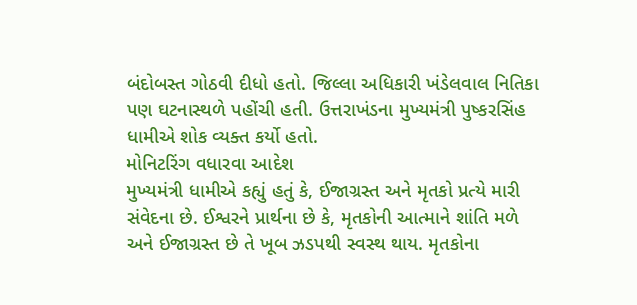બંદોબસ્ત ગોઠવી દીધો હતો. જિલ્લા અધિકારી ખંડેલવાલ નિતિકા પણ ઘટનાસ્થળે પહોંચી હતી. ઉત્તરાખંડના મુખ્યમંત્રી પુષ્કરસિંહ ધામીએ શોક વ્યક્ત કર્યો હતો.
મોનિટરિંગ વધારવા આદેશ
મુખ્યમંત્રી ધામીએ કહ્યું હતું કે, ઈજાગ્રસ્ત અને મૃતકો પ્રત્યે મારી સંવેદના છે. ઈશ્વરને પ્રાર્થના છે કે, મૃતકોની આત્માને શાંતિ મળે અને ઈજાગ્રસ્ત છે તે ખૂબ ઝડપથી સ્વસ્થ થાય. મૃતકોના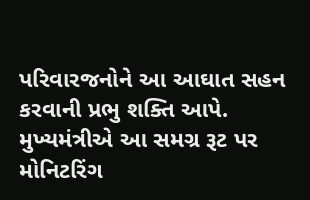પરિવારજનોને આ આઘાત સહન કરવાની પ્રભુ શક્તિ આપે. મુખ્યમંત્રીએ આ સમગ્ર રૂટ પર મોનિટરિંગ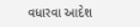વધારવા આદેશ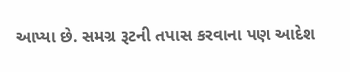આપ્યા છે. સમગ્ર રૂટની તપાસ કરવાના પણ આદેશ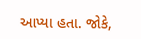આપ્યા હતા. જોકે,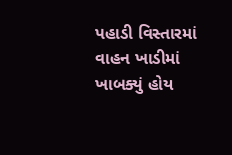પહાડી વિસ્તારમાં વાહન ખાડીમાં ખાબક્યું હોય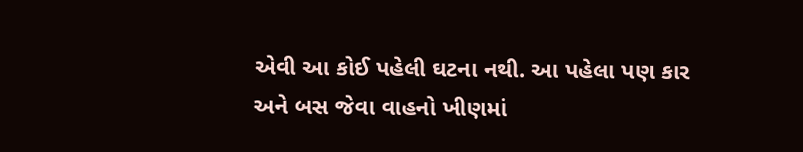એવી આ કોઈ પહેલી ઘટના નથી. આ પહેલા પણ કાર અને બસ જેવા વાહનો ખીણમાં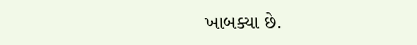ખાબક્યા છે.